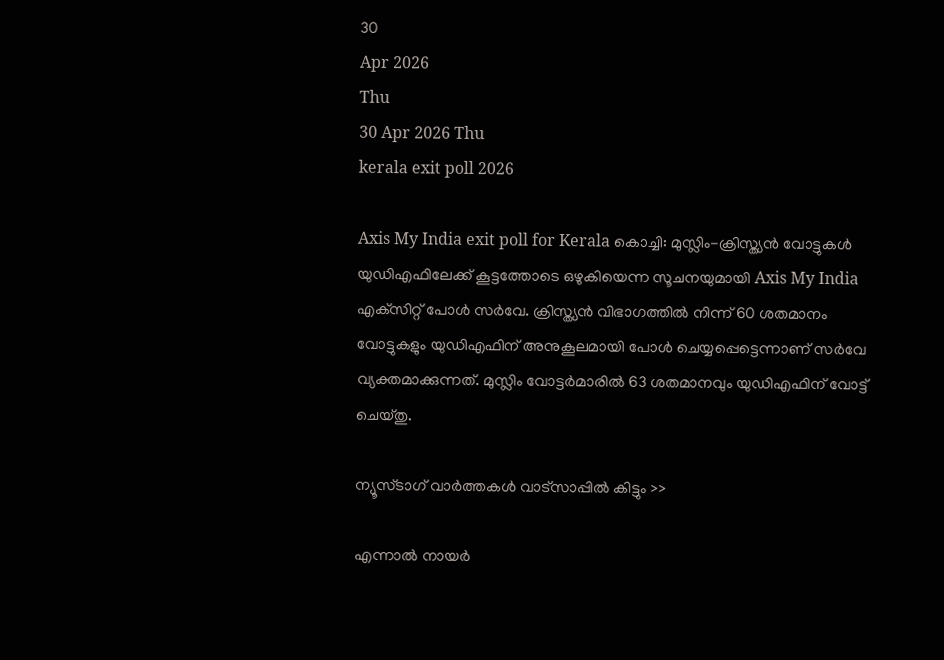30
Apr 2026
Thu
30 Apr 2026 Thu
kerala exit poll 2026

Axis My India exit poll for Kerala കൊച്ചി: മുസ്ലിം-ക്രിസ്ത്യന്‍ വോട്ടുകള്‍ യുഡിഎഫിലേക്ക് കൂട്ടത്തോടെ ഒഴുകിയെന്ന സൂചനയുമായി Axis My India എക്‌സിറ്റ് പോള്‍ സര്‍വേ. ക്രിസ്ത്യന്‍ വിഭാഗത്തില്‍ നിന്ന് 60 ശതമാനം വോട്ടുകളും യുഡിഎഫിന് അനുകൂലമായി പോള്‍ ചെയ്യപ്പെട്ടെന്നാണ് സര്‍വേ വ്യക്തമാക്കുന്നത്. മുസ്ലിം വോട്ടര്‍മാരില്‍ 63 ശതമാനവും യുഡിഎഫിന് വോട്ട് ചെയ്തു.

ന്യൂസ്ടാഗ് വാര്‍ത്തകള്‍ വാട്‌സാപ്പില്‍ കിട്ടും >>

എന്നാല്‍ നായര്‍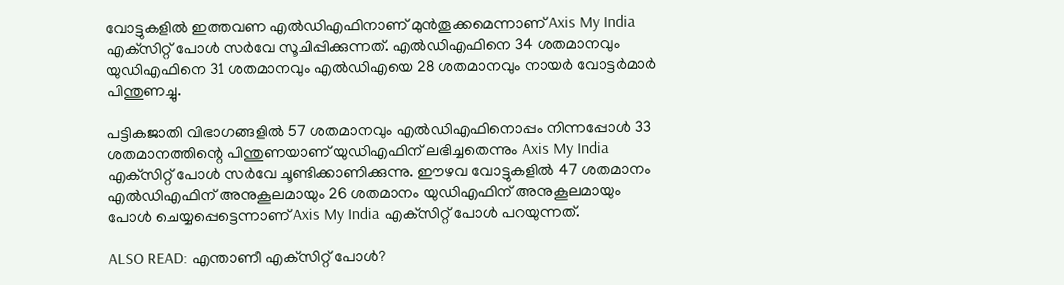വോട്ടുകളില്‍ ഇത്തവണ എല്‍ഡിഎഫിനാണ് മുന്‍തൂക്കമെന്നാണ് Axis My India എക്‌സിറ്റ് പോള്‍ സര്‍വേ സൂചിപ്പിക്കുന്നത്. എല്‍ഡിഎഫിനെ 34 ശതമാനവും യുഡിഎഫിനെ 31 ശതമാനവും എല്‍ഡിഎയെ 28 ശതമാനവും നായര്‍ വോട്ടര്‍മാര്‍ പിന്തുണച്ചു.

പട്ടികജാതി വിഭാഗങ്ങളില്‍ 57 ശതമാനവും എല്‍ഡിഎഫിനൊപ്പം നിന്നപ്പോള്‍ 33 ശതമാനത്തിന്റെ പിന്തുണയാണ് യുഡിഎഫിന് ലഭിച്ചതെന്നും Axis My India എക്‌സിറ്റ് പോള്‍ സര്‍വേ ചൂണ്ടിക്കാണിക്കുന്നു. ഈഴവ വോട്ടുകളില്‍ 47 ശതമാനം എല്‍ഡിഎഫിന് അനുകൂലമായും 26 ശതമാനം യുഡിഎഫിന് അനുകൂലമായും പോള്‍ ചെയ്യപ്പെട്ടെന്നാണ് Axis My India എക്‌സിറ്റ് പോള്‍ പറയുന്നത്.

ALSO READ: എന്താണീ എക്‌സിറ്റ് പോള്‍?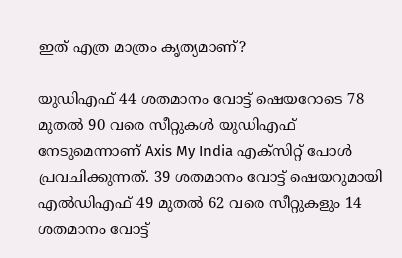ഇത് എത്ര മാത്രം കൃത്യമാണ്?

യുഡിഎഫ് 44 ശതമാനം വോട്ട് ഷെയറോടെ 78 മുതല്‍ 90 വരെ സീറ്റുകള്‍ യുഡിഎഫ് നേടുമെന്നാണ് Axis My India എക്‌സിറ്റ് പോള്‍ പ്രവചിക്കുന്നത്. 39 ശതമാനം വോട്ട് ഷെയറുമായി എല്‍ഡിഎഫ് 49 മുതല്‍ 62 വരെ സീറ്റുകളും 14 ശതമാനം വോട്ട്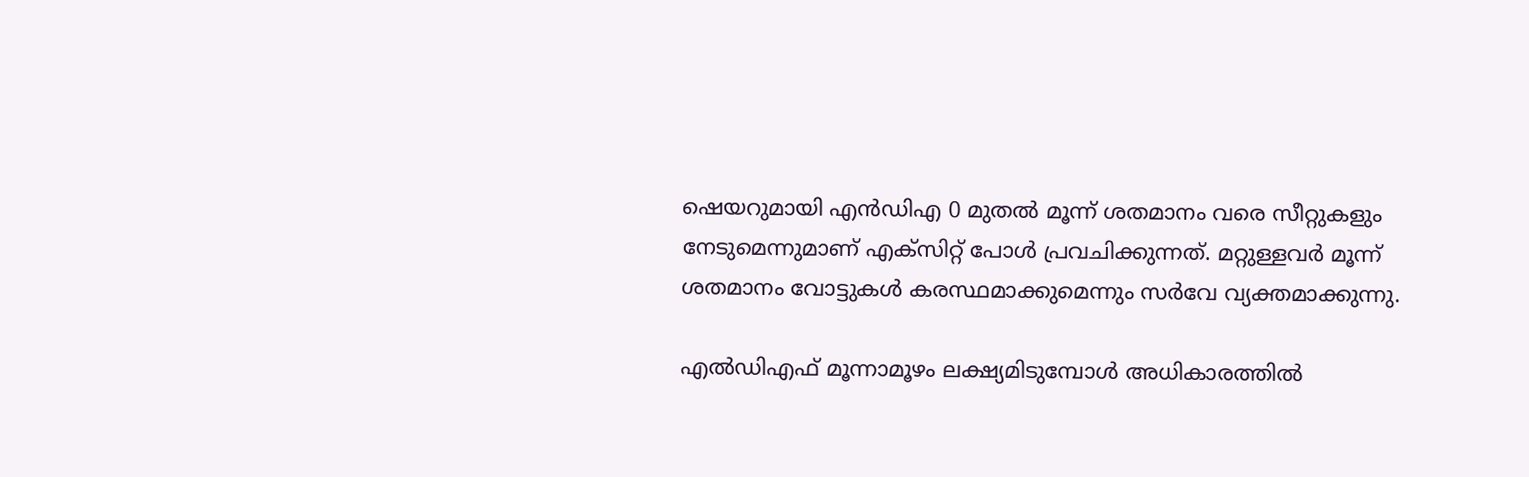ഷെയറുമായി എന്‍ഡിഎ 0 മുതല്‍ മൂന്ന് ശതമാനം വരെ സീറ്റുകളും നേടുമെന്നുമാണ് എക്‌സിറ്റ് പോള്‍ പ്രവചിക്കുന്നത്. മറ്റുള്ളവര്‍ മൂന്ന് ശതമാനം വോട്ടുകള്‍ കരസ്ഥമാക്കുമെന്നും സര്‍വേ വ്യക്തമാക്കുന്നു.

എല്‍ഡിഎഫ് മൂന്നാമൂഴം ലക്ഷ്യമിടുമ്പോള്‍ അധികാരത്തില്‍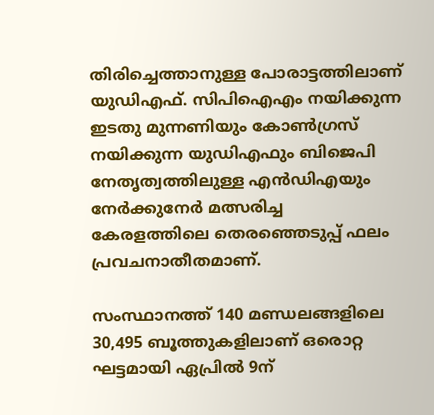തിരിച്ചെത്താനുള്ള പോരാട്ടത്തിലാണ് യുഡിഎഫ്. സിപിഐഎം നയിക്കുന്ന ഇടതു മുന്നണിയും കോണ്‍ഗ്രസ് നയിക്കുന്ന യുഡിഎഫും ബിജെപി നേതൃത്വത്തിലുള്ള എന്‍ഡിഎയും നേര്‍ക്കുനേര്‍ മത്സരിച്ച കേരളത്തിലെ തെരഞ്ഞെടുപ്പ് ഫലം പ്രവചനാതീതമാണ്.

സംസ്ഥാനത്ത് 140 മണ്ഡലങ്ങളിലെ 30,495 ബൂത്തുകളിലാണ് ഒരൊറ്റ ഘട്ടമായി ഏപ്രില്‍ 9ന്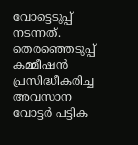വോട്ടെടുപ്പ് നടന്നത്. തെരഞ്ഞെടുപ്പ് കമ്മീഷന്‍ പ്രസിദ്ധീകരിച്ച അവസാന വോട്ടര്‍ പട്ടിക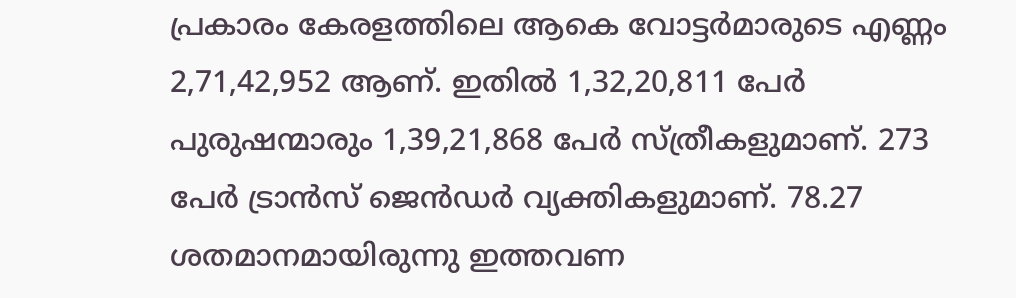പ്രകാരം കേരളത്തിലെ ആകെ വോട്ടര്‍മാരുടെ എണ്ണം 2,71,42,952 ആണ്. ഇതില്‍ 1,32,20,811 പേര്‍ പുരുഷന്മാരും 1,39,21,868 പേര്‍ സ്ത്രീകളുമാണ്. 273 പേര്‍ ട്രാന്‍സ് ജെന്‍ഡര്‍ വ്യക്തികളുമാണ്. 78.27 ശതമാനമായിരുന്നു ഇത്തവണ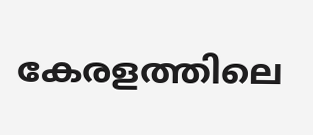കേരളത്തിലെ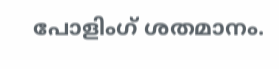പോളിംഗ് ശതമാനം.